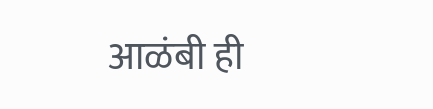आळंबी ही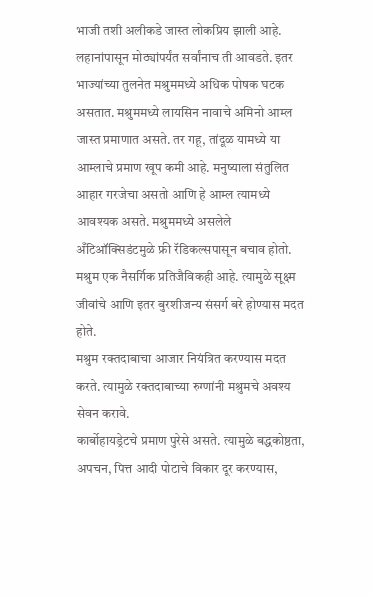भाजी तशी अलीकडे जास्त लोकप्रिय झाली आहे. लहानांपासून मोठ्यांपर्यंत सर्वांनाच ती आवडते. इतर भाज्यांच्या तुलनेत मश्रुममध्ये अधिक पोषक घटक असतात. मश्रुममध्ये लायसिन नावाचे अमिनो आम्ल जास्त प्रमाणात असते. तर गहू, तांदूळ यामध्ये या आम्लाचे प्रमाण खूप कमी आहे. मनुष्याला संतुलित आहार गरजेचा असतो आणि हे आम्ल त्यामध्ये आवश्यक असते. मश्रुममध्ये असलेले अँटिऑक्सिडंटमुळे फ्री रॅडिकल्सपासून बचाव होतो. मश्रुम एक नैसर्गिक प्रतिजैविकही आहे. त्यामुळे सूक्ष्म जीवांचे आणि इतर बुरशीजन्य संसर्ग बरे होण्यास मदत होते.
मश्रुम रक्तदाबाचा आजार नियंत्रित करण्यास मदत करते. त्यामुळे रक्तदाबाच्या रुग्णांनी मश्रुमचे अवश्य सेवन करावे.
कार्बोहायड्रेटचे प्रमाण पुरेसे असते. त्यामुळे बद्धकोष्ठता, अपचन, पित्त आदी पोटाचे विकार दूर करण्यास,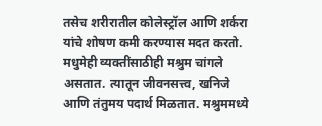तसेच शरीरातील कोलेस्ट्रॉल आणि शर्करा यांचे शोषण कमी करण्यास मदत करतो. मधुमेही व्यक्तींसाठीही मश्रुम चांगले असतात. त्यातून जीवनसत्त्व, खनिजे आणि तंतुमय पदार्थ मिळतात. मश्रुममध्ये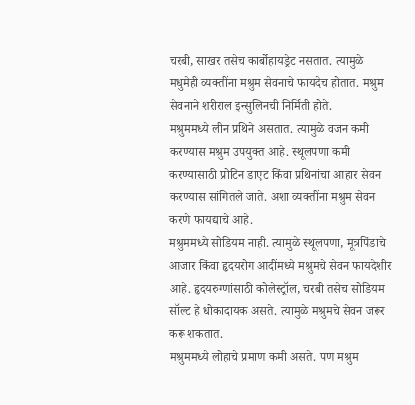चरबी, साखर तसेच कार्बोहायड्रेट नसतात. त्यामुळे मधुमेही व्यक्तींना मश्रुम सेवनाचे फायदेच होतात. मश्रुम सेवनाने शरीराल इन्सुलिनची निर्मिती होते.
मश्रुममध्ये लीन प्रथिने असतात. त्यामुळे वजन कमी करण्यास मश्रुम उपयुक्त आहे. स्थूलपणा कमी करण्यासाठी प्रोटिन डाएट किंवा प्रथिनांचा आहार सेवन करण्यास सांगितले जाते. अशा व्यक्तींना मश्रुम सेवन करणे फायद्याचे आहे.
मश्रुममध्ये सोडियम नाही. त्यामुळे स्थूलपणा, मूत्रपिंडाचे आजार किंवा हृदयरोग आदींमध्ये मश्रुमचे सेवन फायदेशीर आहे. हृदयरुग्णांसाठी कोलेस्ट्रॉल, चरबी तसेच सोडियम सॉल्ट हे धोकादायक असते. त्यामुळे मश्रुमचे सेवन जरूर करू शकतात.
मश्रुममध्ये लोहाचे प्रमाण कमी असते. पण मश्रुम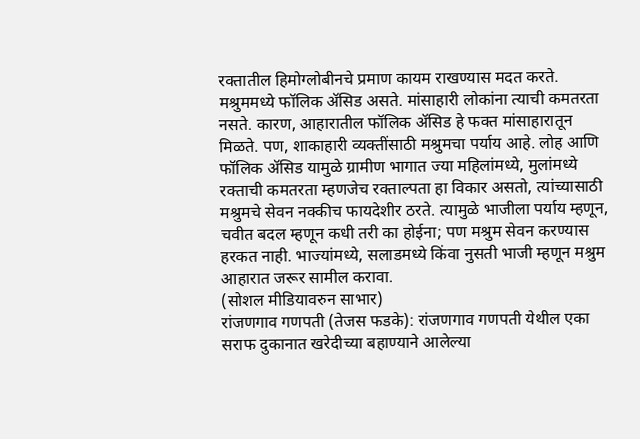रक्तातील हिमोग्लोबीनचे प्रमाण कायम राखण्यास मदत करते. मश्रुममध्ये फॉलिक ॲसिड असते. मांसाहारी लोकांना त्याची कमतरता नसते. कारण, आहारातील फॉलिक ॲसिड हे फक्त मांसाहारातून मिळते. पण, शाकाहारी व्यक्तींसाठी मश्रुमचा पर्याय आहे. लोह आणि फॉलिक ॲसिड यामुळे ग्रामीण भागात ज्या महिलांमध्ये, मुलांमध्ये रक्ताची कमतरता म्हणजेच रक्ताल्पता हा विकार असतो, त्यांच्यासाठी मश्रुमचे सेवन नक्कीच फायदेशीर ठरते. त्यामुळे भाजीला पर्याय म्हणून, चवीत बदल म्हणून कधी तरी का होईना; पण मश्रुम सेवन करण्यास हरकत नाही. भाज्यांमध्ये, सलाडमध्ये किंवा नुसती भाजी म्हणून मश्रुम आहारात जरूर सामील करावा.
(सोशल मीडियावरुन साभार)
रांजणगाव गणपती (तेजस फडके): रांजणगाव गणपती येथील एका सराफ दुकानात खरेदीच्या बहाण्याने आलेल्या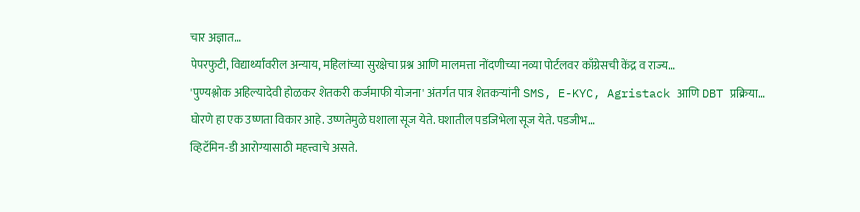चार अज्ञात…
पेपरफुटी, विद्यार्थ्यांवरील अन्याय, महिलांच्या सुरक्षेचा प्रश्न आणि मालमत्ता नोंदणीच्या नव्या पोर्टलवर काँग्रेसची केंद्र व राज्य…
'पुण्यश्लोक अहिल्यादेवी होळकर शेतकरी कर्जमाफी योजना' अंतर्गत पात्र शेतकऱ्यांनी SMS, E-KYC, Agristack आणि DBT प्रक्रिया…
घोरणे हा एक उष्णता विकार आहे. उष्णतेमुळे घशाला सूज येते. घशातील पडजिभेला सूज येते. पडजीभ…
व्हिटॅमिन-डी आरोग्यासाठी महत्त्वाचे असते.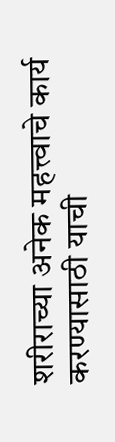शरीराच्या अनेक महत्त्वाचे कार्य करण्यासाठी याची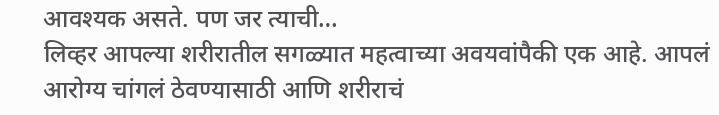आवश्यक असते. पण जर त्याची…
लिव्हर आपल्या शरीरातील सगळ्यात महत्वाच्या अवयवांपैकी एक आहे. आपलं आरोग्य चांगलं ठेवण्यासाठी आणि शरीराचं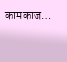कामकाज…